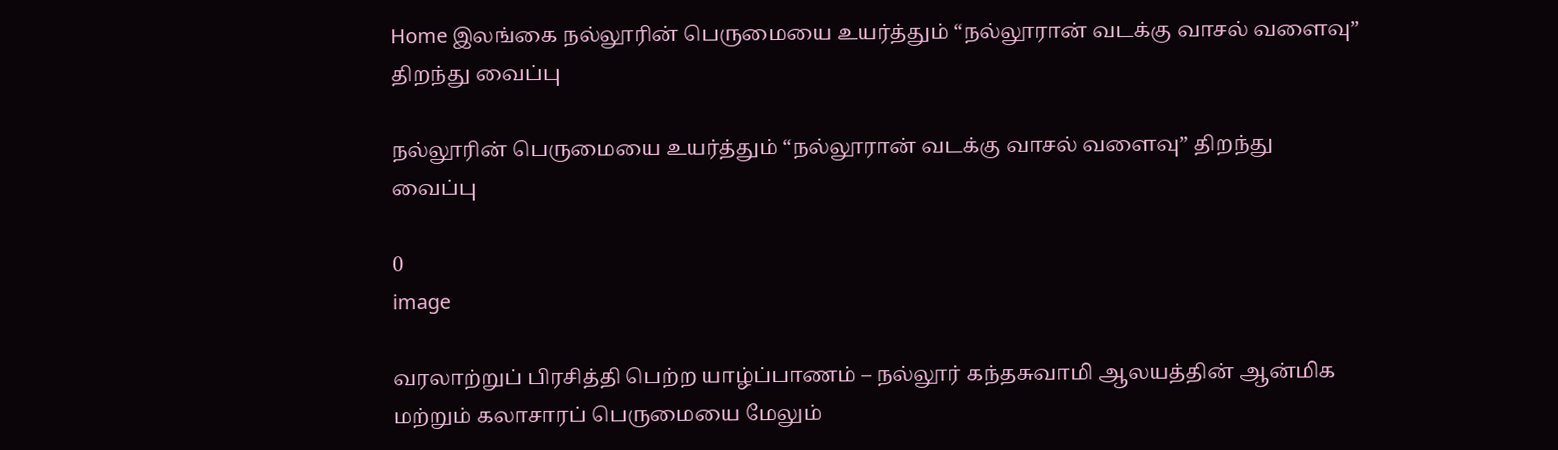Home இலங்கை நல்லூரின் பெருமையை உயர்த்தும் “நல்லூரான் வடக்கு வாசல் வளைவு” திறந்து வைப்பு

நல்லூரின் பெருமையை உயர்த்தும் “நல்லூரான் வடக்கு வாசல் வளைவு” திறந்து வைப்பு

0
image

வரலாற்றுப் பிரசித்தி பெற்ற யாழ்ப்பாணம் – நல்லூர் கந்தசுவாமி ஆலயத்தின் ஆன்மிக மற்றும் கலாசாரப் பெருமையை மேலும்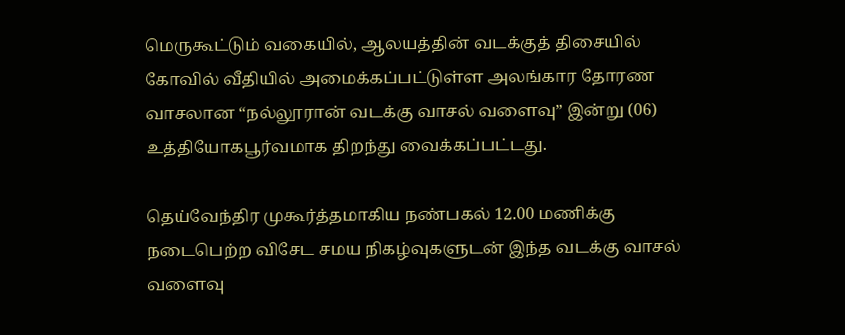மெருகூட்டும் வகையில், ஆலயத்தின் வடக்குத் திசையில் கோவில் வீதியில் அமைக்கப்பட்டுள்ள அலங்கார தோரண வாசலான “நல்லூரான் வடக்கு வாசல் வளைவு” இன்று (06) உத்தியோகபூர்வமாக திறந்து வைக்கப்பட்டது.

தெய்வேந்திர முகூர்த்தமாகிய நண்பகல் 12.00 மணிக்கு நடைபெற்ற விசேட சமய நிகழ்வுகளுடன் இந்த வடக்கு வாசல் வளைவு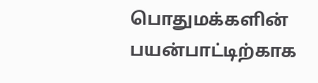பொதுமக்களின் பயன்பாட்டிற்காக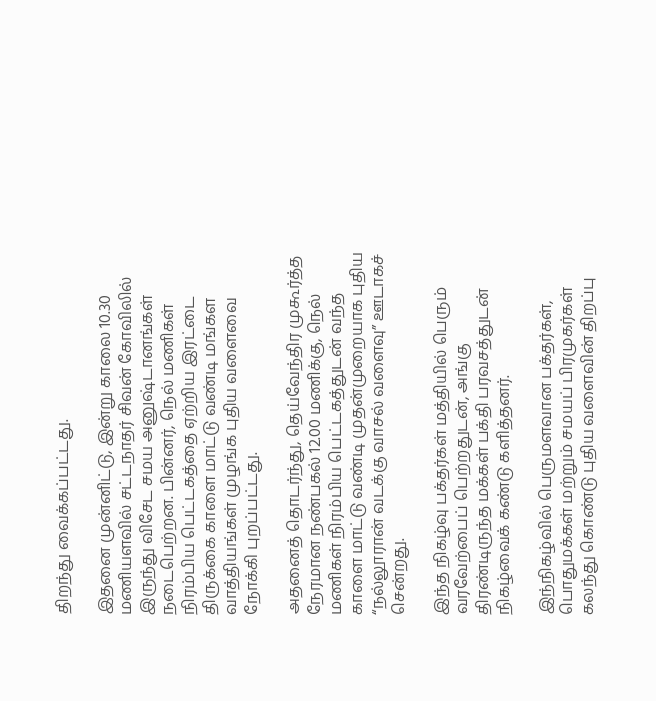திறந்து வைக்கப்பட்டது.

இதனை முன்னிட்டு, இன்று காலை 10.30 மணியளவில் சட்டநாதர் சிவன் கோவிலில் இருந்து விசேட சமய அனுஷ்டானங்கள் நடைபெற்றன. பின்னர், நெல் மணிகள் நிரம்பிய பெட்டகத்தை ஏற்றிய இரட்டை திருக்கை காளை மாட்டு வண்டி மங்கள வாத்தியங்கள் முழங்க புதிய வளைவை நோக்கி புறப்பட்டது.

அதனைத் தொடர்ந்து, தெய்வேந்திர முகூர்த்த நேரமான நண்பகல் 12.00 மணிக்கு, நெல் மணிகள் நிரம்பிய பெட்டகத்துடன் வந்த காளை மாட்டு வண்டி முதன்முறையாக புதிய “நல்லூரான் வடக்கு வாசல் வளைவு” ஊடாகச் சென்றது.

இந்த நிகழ்வு பக்தர்கள் மத்தியில் பெரும் வரவேற்பைப் பெற்றதுடன், அங்கு திரண்டிருந்த மக்கள் பக்தி பரவசத்துடன் நிகழ்வைக் கண்டு களித்தனர்.

இந்நிகழ்வில் பெருமளவான பக்தர்கள், பொதுமக்கள் மற்றும் சமயப் பிரமுகர்கள் கலந்து கொண்டு புதிய வளைவின் திறப்பு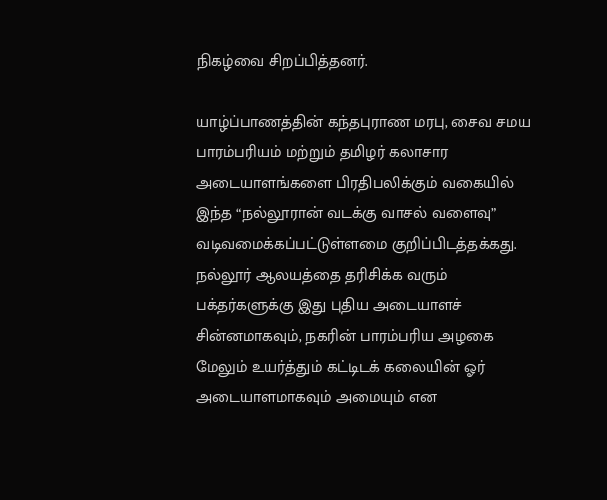நிகழ்வை சிறப்பித்தனர்.

யாழ்ப்பாணத்தின் கந்தபுராண மரபு, சைவ சமய பாரம்பரியம் மற்றும் தமிழர் கலாசார அடையாளங்களை பிரதிபலிக்கும் வகையில் இந்த “நல்லூரான் வடக்கு வாசல் வளைவு” வடிவமைக்கப்பட்டுள்ளமை குறிப்பிடத்தக்கது. நல்லூர் ஆலயத்தை தரிசிக்க வரும் பக்தர்களுக்கு இது புதிய அடையாளச் சின்னமாகவும், நகரின் பாரம்பரிய அழகை மேலும் உயர்த்தும் கட்டிடக் கலையின் ஓர் அடையாளமாகவும் அமையும் என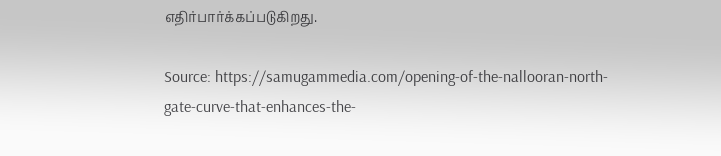எதிர்பார்க்கப்படுகிறது.

Source: https://samugammedia.com/opening-of-the-nallooran-north-gate-curve-that-enhances-the-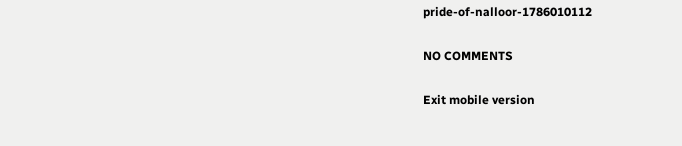pride-of-nalloor-1786010112

NO COMMENTS

Exit mobile version